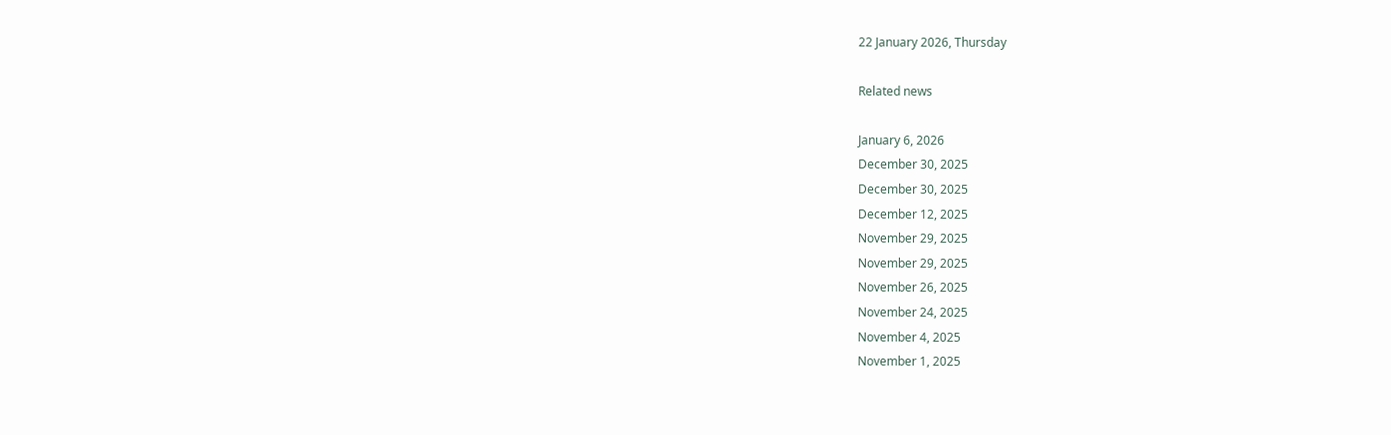22 January 2026, Thursday

Related news

January 6, 2026
December 30, 2025
December 30, 2025
December 12, 2025
November 29, 2025
November 29, 2025
November 26, 2025
November 24, 2025
November 4, 2025
November 1, 2025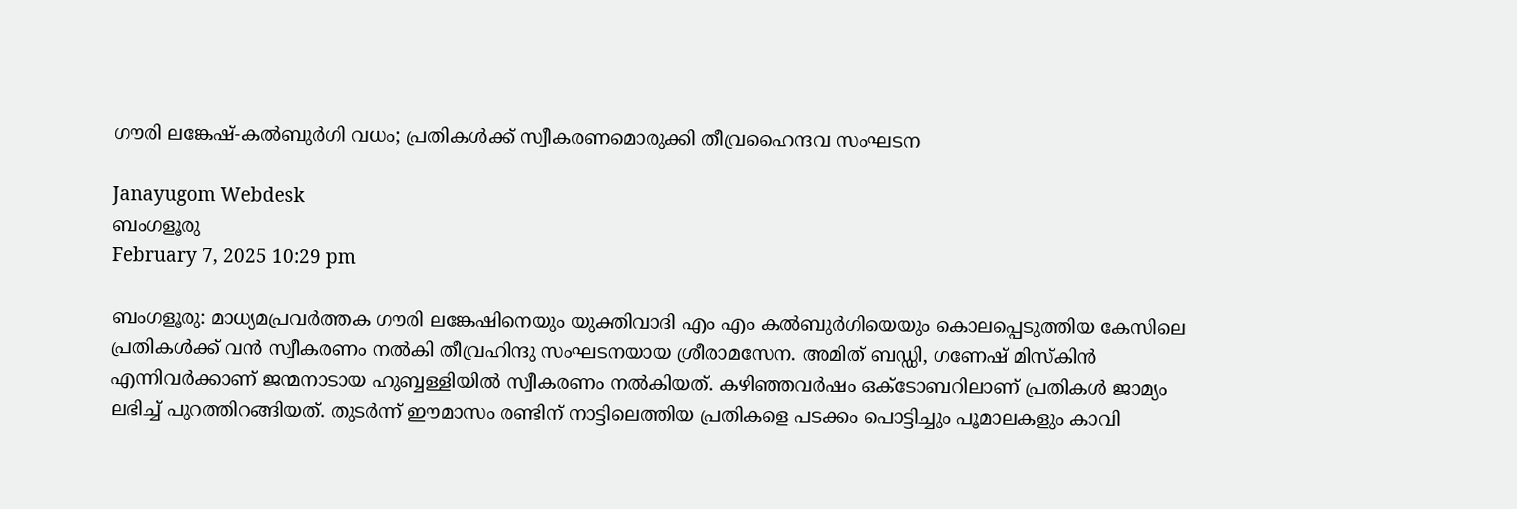ഗൗരി ലങ്കേഷ്-കല്‍ബുര്‍ഗി വധം; പ്രതികള്‍ക്ക് സ്വീകരണമൊരുക്കി തീവ്രഹൈന്ദവ സംഘടന

Janayugom Webdesk
ബംഗളൂരു
February 7, 2025 10:29 pm

ബംഗളൂരു: മാധ്യമപ്രവർത്തക ഗൗരി ലങ്കേഷിനെയും യുക്തിവാദി എം എം കൽബുർഗിയെയും കൊലപ്പെടുത്തിയ കേസിലെ പ്രതികള്‍ക്ക് വൻ സ്വീകരണം നല്‍കി തീവ്രഹിന്ദു സംഘടനയായ ശ്രീരാമസേന. അമിത് ബഡ്ഡി, ഗണേഷ് മിസ്കിൻ എന്നിവര്‍ക്കാണ് ജന്മനാടായ ഹുബ്ബള്ളിയില്‍ സ്വീകരണം നല്‍കിയത്. കഴിഞ്ഞവര്‍ഷം ഒക്ടോബറിലാണ് പ്രതികള്‍ ജാമ്യം ലഭിച്ച് പുറത്തിറങ്ങിയത്. തുടര്‍ന്ന് ഈമാസം രണ്ടിന് നാട്ടിലെത്തിയ പ്രതികളെ പടക്കം പൊട്ടിച്ചും പൂമാലകളും കാവി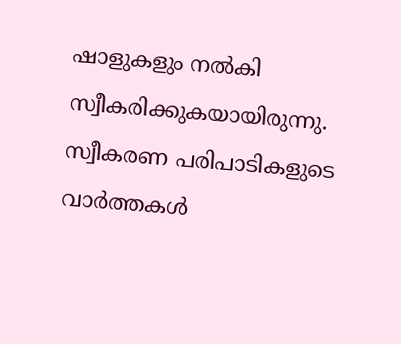ഷാളുകളും നല്‍കി സ്വീകരിക്കുകയായിരുന്നു. സ്വീകരണ പരിപാടികളുടെ വാര്‍ത്തകള്‍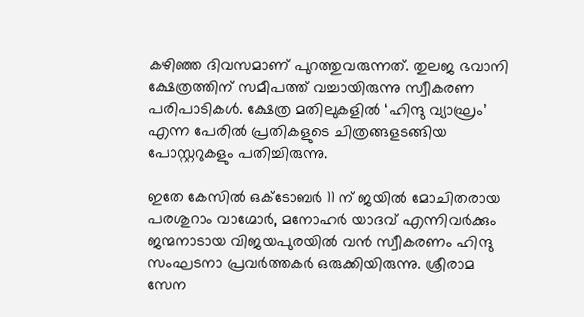കഴിഞ്ഞ ദിവസമാണ് പുറത്തുവരുന്നത്. തുലജ ഭവാനി ക്ഷേത്രത്തിന് സമീപത്ത് വച്ചായിരുന്നു സ്വീകരണ പരിപാടികള്‍. ക്ഷേത്ര മതിലുകളില്‍ ‘ഹിന്ദു വ്യാഘ്രം’ എന്ന പേരില്‍ പ്രതികളുടെ ചിത്രങ്ങളടങ്ങിയ പോസ്റ്ററുകളും പതിച്ചിരുന്നു.

ഇതേ കേസില്‍ ഒക്ടോബർ 11 ന് ജയില്‍ മോചിതരായ പരശുറാം വാഗ്മോർ, മനോഹർ യാദവ് എന്നിവര്‍ക്കും ജന്മനാടായ വിജയപുരയില്‍ വൻ സ്വീകരണം ഹിന്ദു സംഘടനാ പ്രവർത്തകർ ഒരുക്കിയിരുന്നു. ശ്രീരാമ സേന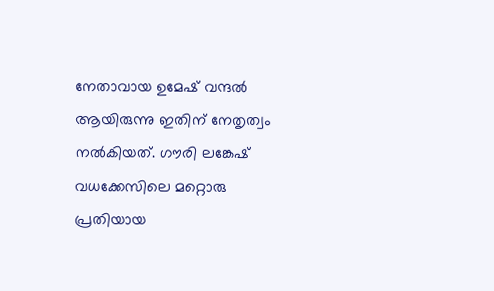നേതാവായ ഉമേഷ് വന്ദൽ ആയിരുന്നു ഇതിന് നേതൃത്വം നല്‍കിയത്. ഗൗരി ലങ്കേഷ് വധക്കേസിലെ മറ്റൊരു പ്രതിയായ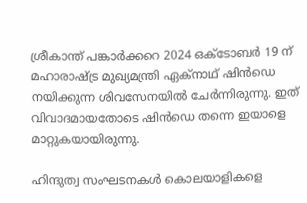ശ്രീകാന്ത് പങ്കാർക്കറെ 2024 ഒക്ടോബർ 19 ന് മഹാരാഷ്ട്ര മുഖ്യമന്ത്രി ഏക്‌നാഥ് ഷിൻഡെ നയിക്കുന്ന ശിവസേനയില്‍ ചേര്‍ന്നിരുന്നു. ഇത് വിവാദമായതോടെ ഷിൻഡെ തന്നെ ഇയാളെ മാറ്റുകയായിരുന്നു.

ഹിന്ദുത്വ സംഘടനകള്‍ കൊലയാളികളെ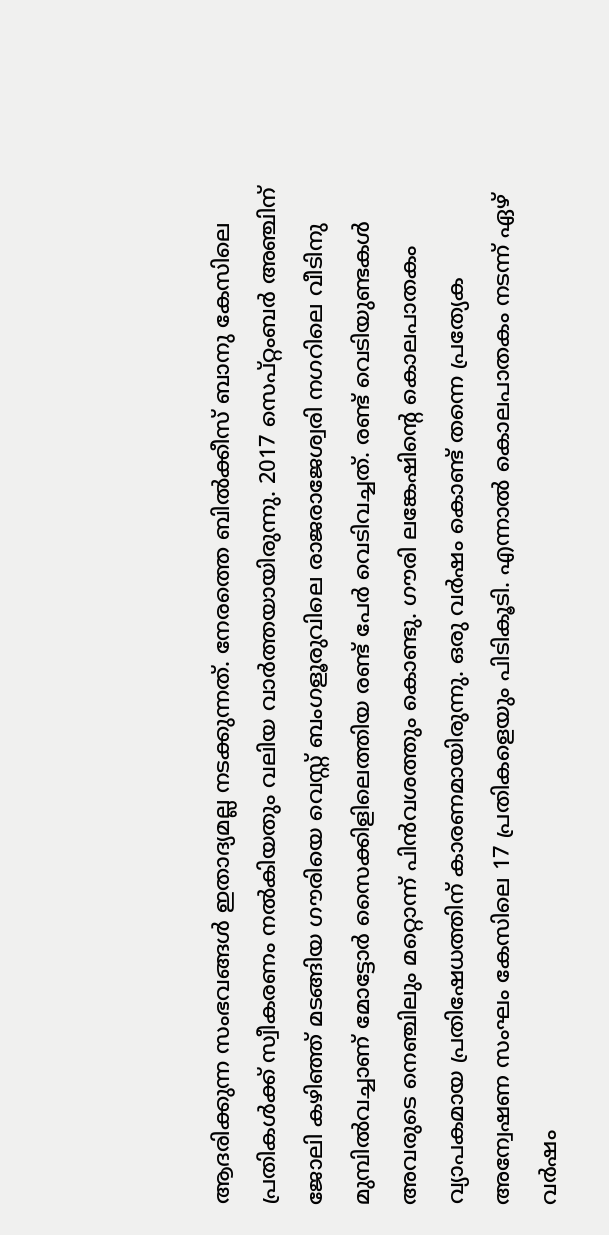ആദരിക്കുന്ന സംഭവങ്ങള്‍ ഇതാദ്യമല്ല നടക്കുന്നത്. നേരത്തെ ബിൽക്കീസ് ബാനു കേസിലെ പ്രതികള്‍ക്ക് സ്വീകരണം നല്‍കിയതും വലിയ വാര്‍ത്തയായിരുന്നു. 2017 സെപ്റ്റംബര്‍ അഞ്ചിന് ജോലി കഴിഞ്ഞ് മടങ്ങിയ ഗൗരിയെ വെസ്റ്റ് ബംഗളൂരുവിലെ രാജരാജേശ്വരി നഗറിലെ വീടിനു മുമ്പില്‍വച്ചാണ് മോട്ടോർ സൈക്കിളിലെത്തിയ രണ്ട് പേര്‍ വെടിവച്ചത്. രണ്ട് വെടിയുണ്ടകള്‍ അവരുടെ നെഞ്ചിലും മറ്റൊന്ന് പിന്‍വശത്തും കൊണ്ടു. ഗൗരി ലങ്കേഷിന്റെ കൊലപാതകം വ്യാപകമായ പ്രതിഷേധത്തിന് കാരണമായിരുന്നു. ഒരു വര്‍ഷം കൊണ്ട് തന്നെ പ്രത്യേക അന്വേഷണ സംഘം കേസിലെ 17 പ്രതികളെയും പിടികൂടി. എന്നാല്‍ കൊലപാതകം നടന്ന് ഏഴ് വര്‍ഷം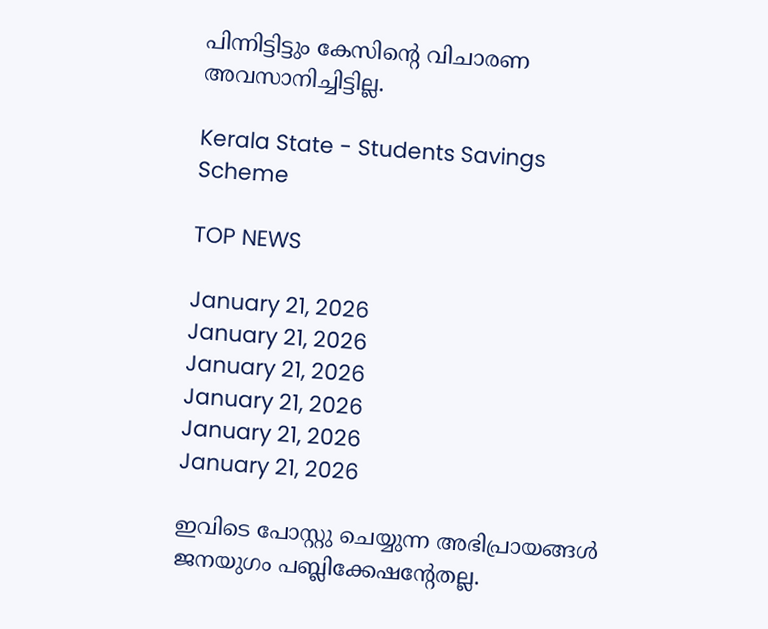പിന്നിട്ടിട്ടും കേസിന്റെ വിചാരണ അവസാനിച്ചിട്ടില്ല.

Kerala State - Students Savings Scheme

TOP NEWS

January 21, 2026
January 21, 2026
January 21, 2026
January 21, 2026
January 21, 2026
January 21, 2026

ഇവിടെ പോസ്റ്റു ചെയ്യുന്ന അഭിപ്രായങ്ങള്‍ ജനയുഗം പബ്ലിക്കേഷന്റേതല്ല.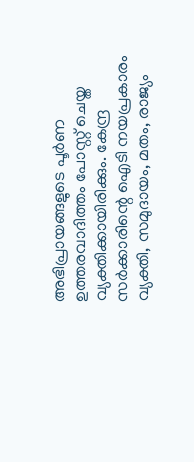അഭിപ്രായങ്ങളുടെ പൂര്‍ണ ഉത്തരവാദിത്തം പോസ്റ്റ് ചെയ്ത വ്യക്തിക്കായിരിക്കും. കേന്ദ്ര സര്‍ക്കാരിന്റെ ഐടി നയപ്രകാരം വ്യക്തി, സമുദായം, മതം, രാജ്യം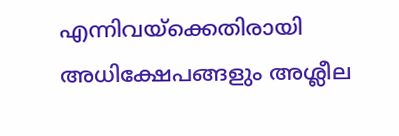എന്നിവയ്‌ക്കെതിരായി അധിക്ഷേപങ്ങളും അശ്ലീല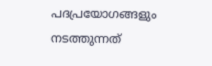പദപ്രയോഗങ്ങളും നടത്തുന്നത്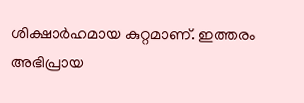ശിക്ഷാര്‍ഹമായ കുറ്റമാണ്. ഇത്തരം അഭിപ്രായ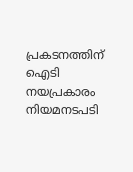പ്രകടനത്തിന് ഐടി നയപ്രകാരം നിയമനടപടി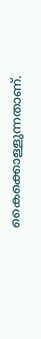കൈക്കൊള്ളുന്നതാണ്.